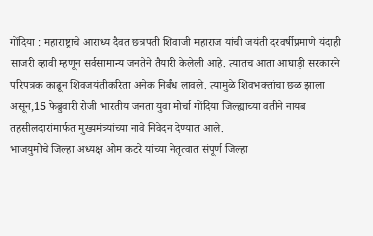गोंदिया : महाराष्ट्राचे आराध्य दैवत छत्रपती शिवाजी महाराज यांची जयंती दरवर्षीप्रमाणे यंदाही साजरी व्हावी म्हणून सर्वसामान्य जनतेने तैयारी केलेली आहे. त्यातच आता आघाड़ी सरकारने परिपत्रक काढून शिवजयंतीकरिता अनेक निर्बंध लावले. त्यामुळे शिवभक्तांचा छळ झाला असून,15 फेब्रुवारी रोजी भारतीय जनता युवा मोर्चा गोंदिया जिल्ह्याच्या वतीने नायब तहसीलदारांमार्फत मुख्यमंत्र्यांच्या नावे निवेदन देण्यात आले.
भाजयुमोचे जिल्हा अध्यक्ष ओम कटरे यांच्या नेतृत्वात संपूर्ण जिल्हा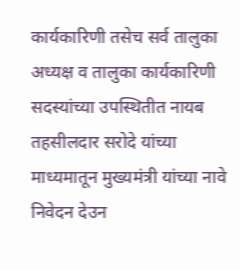कार्यकारिणी तसेच सर्व तालुका अध्यक्ष व तालुका कार्यकारिणी सदस्यांच्या उपस्थितीत नायब तहसीलदार सरोदे यांच्या माध्यमातून मुख्यमंत्री यांच्या नावे निवेदन देउन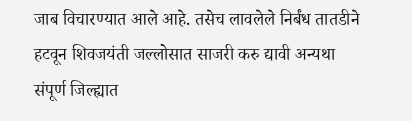जाब विचारण्यात आले आहे. तसेच लावलेले निर्बंध तातडीने हटवून शिवजयंती जल्लोसात साजरी करु द्यावी अन्यथा संपूर्ण जिल्ह्यात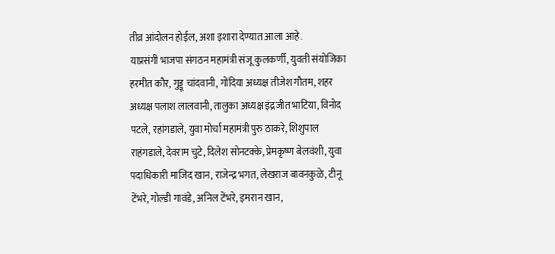तीव्र आंदोलन होईल, अशा इशारा देण्यात आला आहे.
याप्रसंगी भाजपा संगठन महामंत्री संजू कुलकर्णी, युवती संयोजिका हरमीत कौर, गुड्डू चांदवानी, गोंदिया अध्यक्ष तीजेश गौतम, शहर अध्यक्ष पलाश लालवानी, तालुका अध्यक्ष इंद्रजीत भाटिया, विनोद पटले, रहांगडाले, युवा मोर्चा महामंत्री पुरु ठाकरे, शिशुपाल राहंगडाले, देवराम चुटे, दिलेश सोनटक्के, प्रेमकृष्ण बेलवंशी, युवा पदाधिकारी माजिद खान, राजेन्द्र भगत, लेखराज बावनकुळे, टीनू टेंभरे, गोल्डी गावंडे, अनिल टेंभरे, इमरान खान,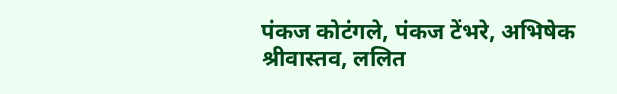पंकज कोटंगले, पंकज टेंभरे, अभिषेक श्रीवास्तव, ललित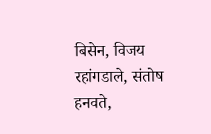बिसेन, विजय रहांगडाले, संतोष हनवते,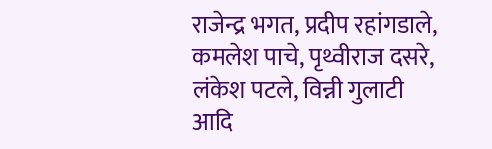राजेन्द्र भगत, प्रदीप रहांगडाले, कमलेश पाचे, पृथ्वीराज दसरे, लंकेश पटले, विन्नी गुलाटी आदि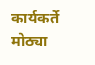कार्यकर्ते मोठ्या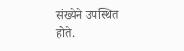संख्येने उपस्थित होते.